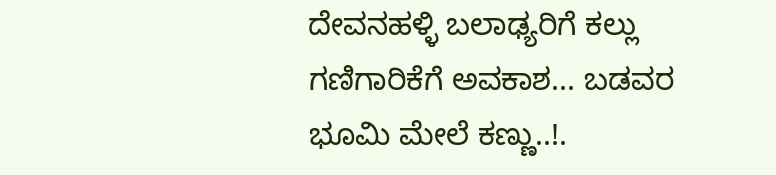ದೇವನಹಳ್ಳಿ ಬಲಾಢ್ಯರಿಗೆ ಕಲ್ಲು ಗಣಿಗಾರಿಕೆಗೆ ಅವಕಾಶ... ಬಡವರ ಭೂಮಿ ಮೇಲೆ ಕಣ್ಣು..!.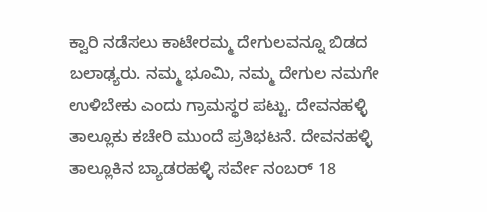ಕ್ವಾರಿ ನಡೆಸಲು ಕಾಟೇರಮ್ಮ ದೇಗುಲವನ್ನೂ ಬಿಡದ ಬಲಾಢ್ಯರು. ನಮ್ಮ ಭೂಮಿ, ನಮ್ಮ ದೇಗುಲ ನಮಗೇ ಉಳಿಬೇಕು ಎಂದು ಗ್ರಾಮಸ್ಥರ ಪಟ್ಟು. ದೇವನಹಳ್ಳಿ ತಾಲ್ಲೂಕು ಕಚೇರಿ ಮುಂದೆ ಪ್ರತಿಭಟನೆ. ದೇವನಹಳ್ಳಿ ತಾಲ್ಲೂಕಿನ ಬ್ಯಾಡರಹಳ್ಳಿ ಸರ್ವೇ ನಂಬರ್ 18